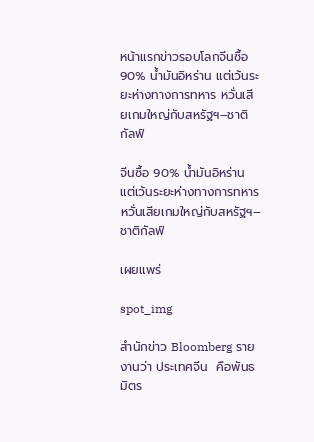หน้าแรกข่าวรอบโลกจีนซื้อ 90% น้ำมันอิหร่าน แต่เว้นระยะห่างทางการทหาร หวั่นเสียเกมใหญ่กับสหรัฐฯ–ชาติกัลฟ์

จีนซื้อ 90% น้ำมันอิหร่าน แต่เว้นระยะห่างทางการทหาร หวั่นเสียเกมใหญ่กับสหรัฐฯ–ชาติกัลฟ์

เผยแพร่

spot_img

สำนักข่าว Bloomberg รายงานว่า ประเทศจีน  คือพันธมิตร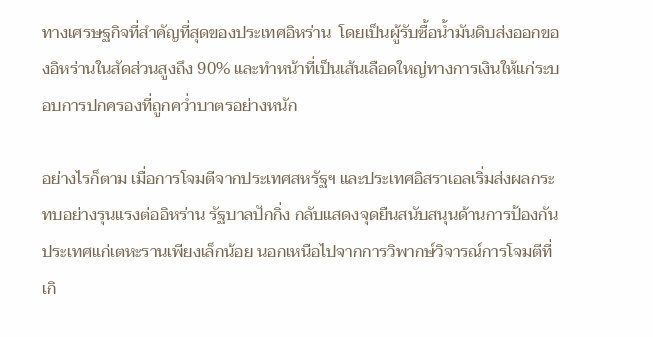ทางเศรษฐกิจที่สำคัญที่สุดของประเทศอิหร่าน  โดยเป็นผู้รับซื้อน้ำมันดิบส่งออกของอิหร่านในสัดส่วนสูงถึง 90% และทำหน้าที่เป็นเส้นเลือดใหญ่ทางการเงินให้แก่ระบอบการปกครองที่ถูกคว่ำบาตรอย่างหนัก

อย่างไรก็ตาม เมื่อการโจมตีจากประเทศสหรัฐฯ และประเทศอิสราเอลเริ่มส่งผลกระทบอย่างรุนแรงต่ออิหร่าน รัฐบาลปักกิ่ง กลับแสดงจุดยืนสนับสนุนด้านการป้องกันประเทศแก่เตหะรานเพียงเล็กน้อย นอกเหนือไปจากการวิพากษ์วิจารณ์การโจมตีที่เกิ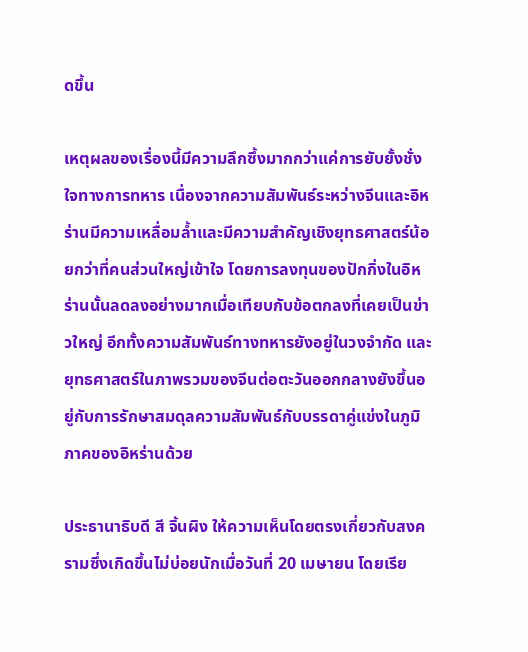ดขึ้น

เหตุผลของเรื่องนี้มีความลึกซึ้งมากกว่าแค่การยับยั้งชั่งใจทางการทหาร เนื่องจากความสัมพันธ์ระหว่างจีนและอิหร่านมีความเหลื่อมล้ำและมีความสำคัญเชิงยุทธศาสตร์น้อยกว่าที่คนส่วนใหญ่เข้าใจ โดยการลงทุนของปักกิ่งในอิหร่านนั้นลดลงอย่างมากเมื่อเทียบกับข้อตกลงที่เคยเป็นข่าวใหญ่ อีกทั้งความสัมพันธ์ทางทหารยังอยู่ในวงจำกัด และยุทธศาสตร์ในภาพรวมของจีนต่อตะวันออกกลางยังขึ้นอยู่กับการรักษาสมดุลความสัมพันธ์กับบรรดาคู่แข่งในภูมิภาคของอิหร่านด้วย

ประธานาธิบดี สี จิ้นผิง ให้ความเห็นโดยตรงเกี่ยวกับสงครามซึ่งเกิดขึ้นไม่บ่อยนักเมื่อวันที่ 20 เมษายน โดยเรีย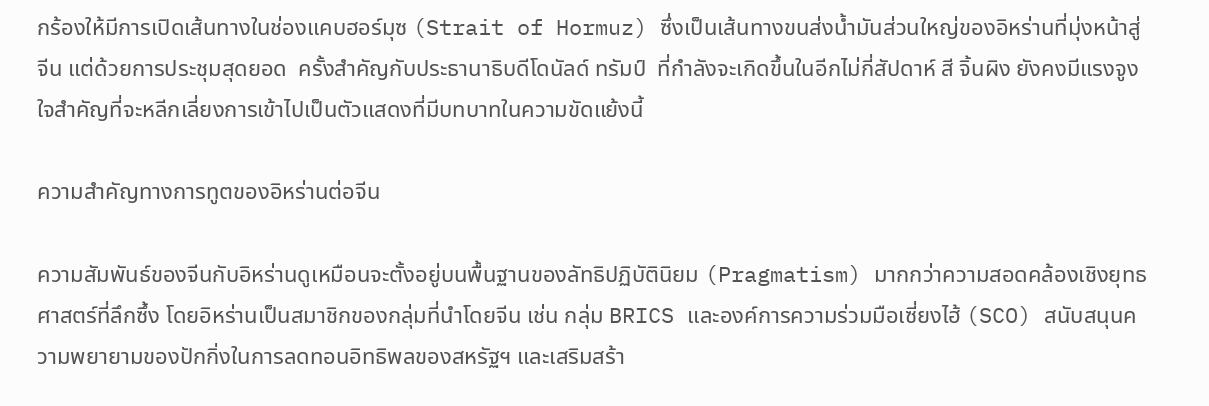กร้องให้มีการเปิดเส้นทางในช่องแคบฮอร์มุซ (Strait of Hormuz) ซึ่งเป็นเส้นทางขนส่งน้ำมันส่วนใหญ่ของอิหร่านที่มุ่งหน้าสู่จีน แต่ด้วยการประชุมสุดยอด  ครั้งสำคัญกับประธานาธิบดีโดนัลด์ ทรัมป์  ที่กำลังจะเกิดขึ้นในอีกไม่กี่สัปดาห์ สี จิ้นผิง ยังคงมีแรงจูงใจสำคัญที่จะหลีกเลี่ยงการเข้าไปเป็นตัวแสดงที่มีบทบาทในความขัดแย้งนี้

ความสำคัญทางการทูตของอิหร่านต่อจีน

ความสัมพันธ์ของจีนกับอิหร่านดูเหมือนจะตั้งอยู่บนพื้นฐานของลัทธิปฏิบัตินิยม (Pragmatism) มากกว่าความสอดคล้องเชิงยุทธศาสตร์ที่ลึกซึ้ง โดยอิหร่านเป็นสมาชิกของกลุ่มที่นำโดยจีน เช่น กลุ่ม BRICS และองค์การความร่วมมือเซี่ยงไฮ้ (SCO) สนับสนุนความพยายามของปักกิ่งในการลดทอนอิทธิพลของสหรัฐฯ และเสริมสร้า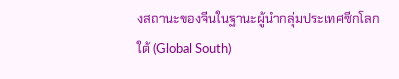งสถานะของจีนในฐานะผู้นำกลุ่มประเทศซีกโลกใต้ (Global South)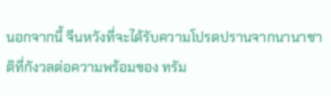นอกจากนี้ จีนหวังที่จะได้รับความโปรดปรานจากนานาชาติที่กังวลต่อความพร้อมของ ทรัม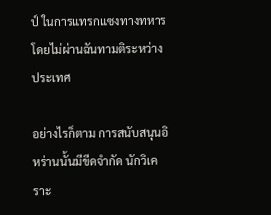ป์ ในการแทรกแซงทางทหารโดยไม่ผ่านฉันทามติระหว่างประเทศ

อย่างไรก็ตาม การสนับสนุนอิหร่านนั้นมีขีดจำกัด นักวิเคราะ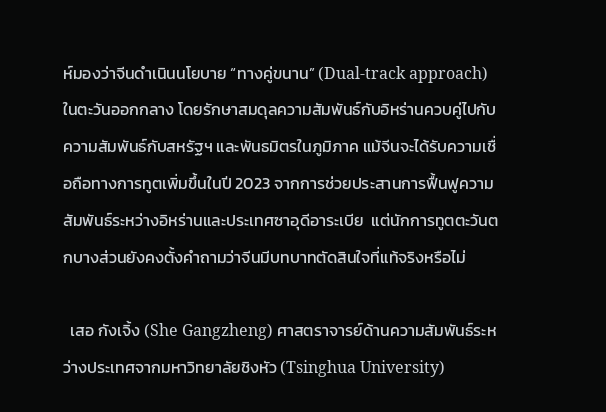ห์มองว่าจีนดำเนินนโยบาย “ทางคู่ขนาน” (Dual-track approach) ในตะวันออกกลาง โดยรักษาสมดุลความสัมพันธ์กับอิหร่านควบคู่ไปกับความสัมพันธ์กับสหรัฐฯ และพันธมิตรในภูมิภาค แม้จีนจะได้รับความเชื่อถือทางการทูตเพิ่มขึ้นในปี 2023 จากการช่วยประสานการฟื้นฟูความสัมพันธ์ระหว่างอิหร่านและประเทศซาอุดีอาระเบีย  แต่นักการทูตตะวันตกบางส่วนยังคงตั้งคำถามว่าจีนมีบทบาทตัดสินใจที่แท้จริงหรือไม่

  เสอ กังเจิ้ง (She Gangzheng) ศาสตราจารย์ด้านความสัมพันธ์ระหว่างประเทศจากมหาวิทยาลัยชิงหัว (Tsinghua University)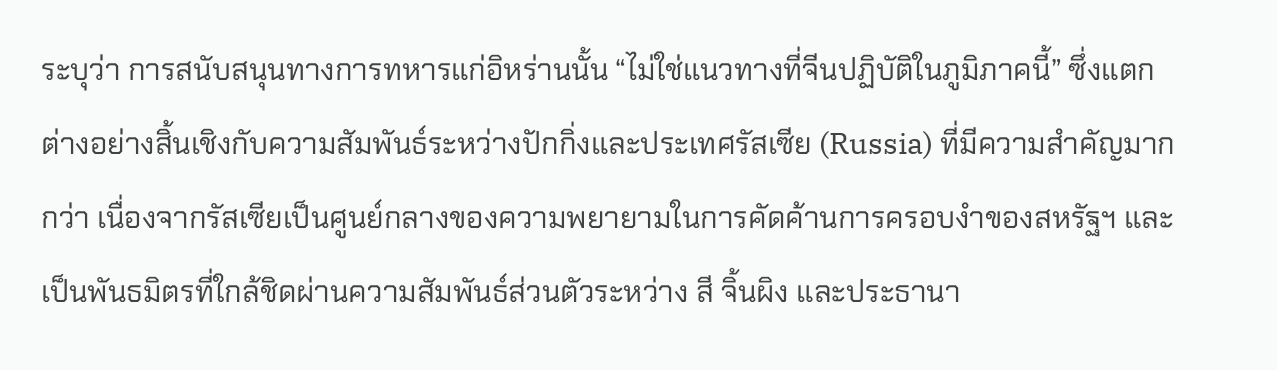ระบุว่า การสนับสนุนทางการทหารแก่อิหร่านนั้น “ไม่ใช่แนวทางที่จีนปฏิบัติในภูมิภาคนี้” ซึ่งแตกต่างอย่างสิ้นเชิงกับความสัมพันธ์ระหว่างปักกิ่งและประเทศรัสเซีย (Russia) ที่มีความสำคัญมากกว่า เนื่องจากรัสเซียเป็นศูนย์กลางของความพยายามในการคัดค้านการครอบงำของสหรัฐฯ และเป็นพันธมิตรที่ใกล้ชิดผ่านความสัมพันธ์ส่วนตัวระหว่าง สี จิ้นผิง และประธานา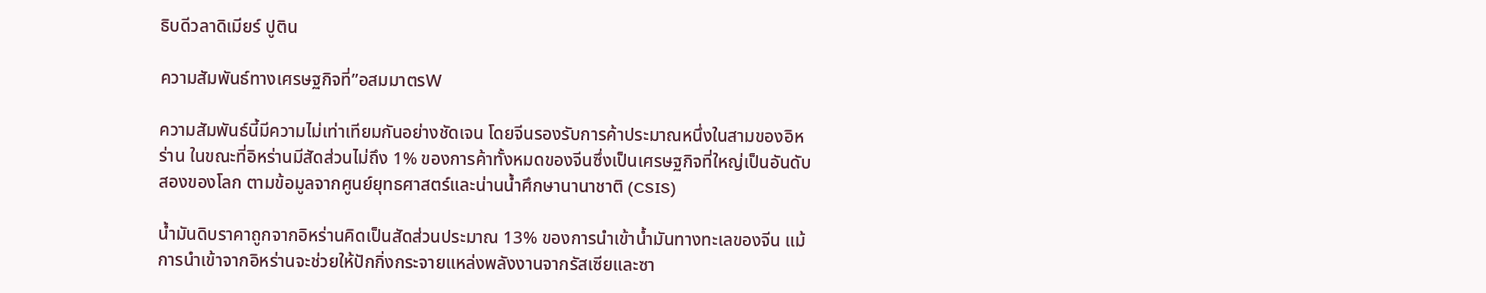ธิบดีวลาดิเมียร์ ปูติน

ความสัมพันธ์ทางเศรษฐกิจที่”อสมมาตรW

ความสัมพันธ์นี้มีความไม่เท่าเทียมกันอย่างชัดเจน โดยจีนรองรับการค้าประมาณหนึ่งในสามของอิหร่าน ในขณะที่อิหร่านมีสัดส่วนไม่ถึง 1% ของการค้าทั้งหมดของจีนซึ่งเป็นเศรษฐกิจที่ใหญ่เป็นอันดับสองของโลก ตามข้อมูลจากศูนย์ยุทธศาสตร์และน่านน้ำศึกษานานาชาติ (CSIS)

น้ำมันดิบราคาถูกจากอิหร่านคิดเป็นสัดส่วนประมาณ 13% ของการนำเข้าน้ำมันทางทะเลของจีน แม้การนำเข้าจากอิหร่านจะช่วยให้ปักกิ่งกระจายแหล่งพลังงานจากรัสเซียและซา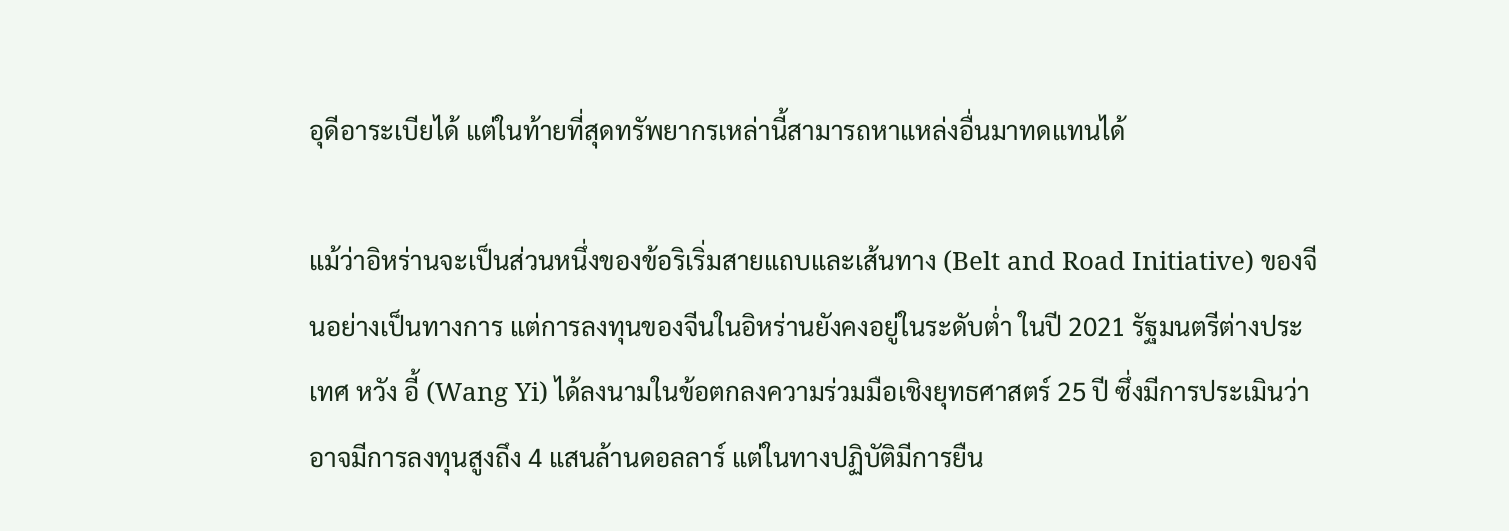อุดีอาระเบียได้ แต่ในท้ายที่สุดทรัพยากรเหล่านี้สามารถหาแหล่งอื่นมาทดแทนได้

แม้ว่าอิหร่านจะเป็นส่วนหนึ่งของข้อริเริ่มสายแถบและเส้นทาง (Belt and Road Initiative) ของจีนอย่างเป็นทางการ แต่การลงทุนของจีนในอิหร่านยังคงอยู่ในระดับต่ำ ในปี 2021 รัฐมนตรีต่างประเทศ หวัง อี้ (Wang Yi) ได้ลงนามในข้อตกลงความร่วมมือเชิงยุทธศาสตร์ 25 ปี ซึ่งมีการประเมินว่าอาจมีการลงทุนสูงถึง 4 แสนล้านดอลลาร์ แต่ในทางปฏิบัติมีการยืน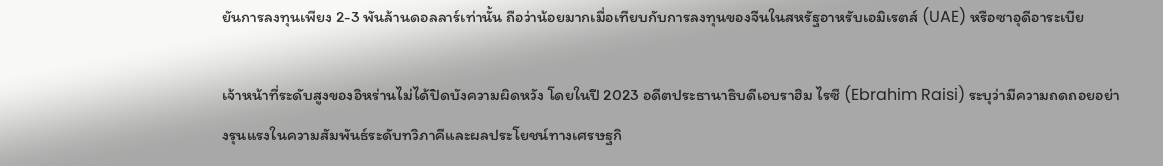ยันการลงทุนเพียง 2-3 พันล้านดอลลาร์เท่านั้น ถือว่าน้อยมากเมื่อเทียบกับการลงทุนของจีนในสหรัฐอาหรับเอมิเรตส์ (UAE) หรือซาอุดีอาระเบีย

เจ้าหน้าที่ระดับสูงของอิหร่านไม่ได้ปิดบังความผิดหวัง โดยในปี 2023 อดีตประธานาธิบดีเอบราฮิม ไรซี (Ebrahim Raisi) ระบุว่ามีความถดถอยอย่างรุนแรงในความสัมพันธ์ระดับทวิภาคีและผลประโยชน์ทางเศรษฐกิ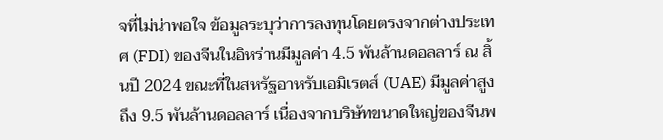จที่ไม่น่าพอใจ ข้อมูลระบุว่าการลงทุนโดยตรงจากต่างประเทศ (FDI) ของจีนในอิหร่านมีมูลค่า 4.5 พันล้านดอลลาร์ ณ สิ้นปี 2024 ขณะที่ในสหรัฐอาหรับเอมิเรตส์ (UAE) มีมูลค่าสูงถึง 9.5 พันล้านดอลลาร์ เนื่องจากบริษัทขนาดใหญ่ของจีนพ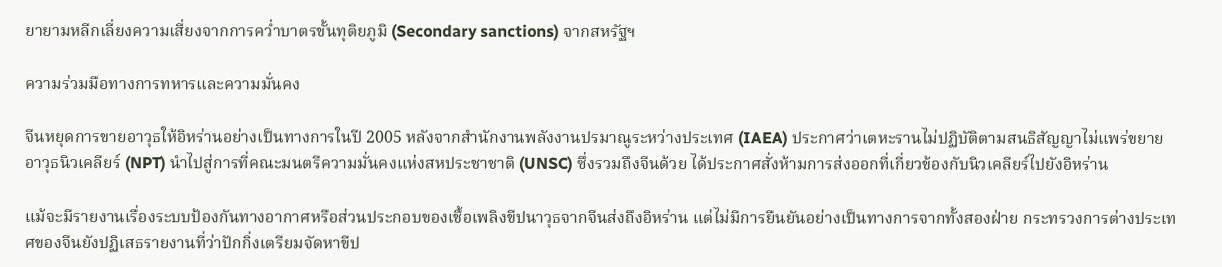ยายามหลีกเลี่ยงความเสี่ยงจากการคว่ำบาตรขั้นทุติยภูมิ (Secondary sanctions) จากสหรัฐฯ

ความร่วมมือทางการทหารและความมั่นคง

จีนหยุดการขายอาวุธให้อิหร่านอย่างเป็นทางการในปี 2005 หลังจากสำนักงานพลังงานปรมาณูระหว่างประเทศ (IAEA) ประกาศว่าเตหะรานไม่ปฏิบัติตามสนธิสัญญาไม่แพร่ขยายอาวุธนิวเคลียร์ (NPT) นำไปสู่การที่คณะมนตรีความมั่นคงแห่งสหประชาชาติ (UNSC) ซึ่งรวมถึงจีนด้วย ได้ประกาศสั่งห้ามการส่งออกที่เกี่ยวข้องกับนิวเคลียร์ไปยังอิหร่าน

แม้จะมีรายงานเรื่องระบบป้องกันทางอากาศหรือส่วนประกอบของเชื้อเพลิงขีปนาวุธจากจีนส่งถึงอิหร่าน แต่ไม่มีการยืนยันอย่างเป็นทางการจากทั้งสองฝ่าย กระทรวงการต่างประเทศของจีนยังปฏิเสธรายงานที่ว่าปักกิ่งเตรียมจัดหาขีป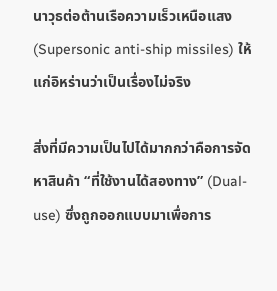นาวุธต่อต้านเรือความเร็วเหนือแสง (Supersonic anti-ship missiles) ให้แก่อิหร่านว่าเป็นเรื่องไม่จริง

สิ่งที่มีความเป็นไปได้มากกว่าคือการจัดหาสินค้า “ที่ใช้งานได้สองทาง” (Dual-use) ซึ่งถูกออกแบบมาเพื่อการ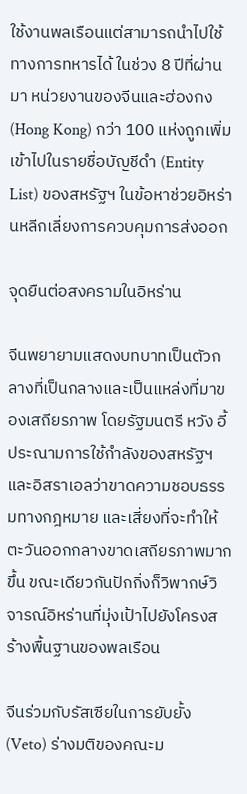ใช้งานพลเรือนแต่สามารถนำไปใช้ทางการทหารได้ ในช่วง 8 ปีที่ผ่านมา หน่วยงานของจีนและฮ่องกง (Hong Kong) กว่า 100 แห่งถูกเพิ่มเข้าไปในรายชื่อบัญชีดำ (Entity List) ของสหรัฐฯ ในข้อหาช่วยอิหร่านหลีกเลี่ยงการควบคุมการส่งออก

จุดยืนต่อสงครามในอิหร่าน

จีนพยายามแสดงบทบาทเป็นตัวกลางที่เป็นกลางและเป็นแหล่งที่มาของเสถียรภาพ โดยรัฐมนตรี หวัง อี้ ประณามการใช้กำลังของสหรัฐฯ และอิสราเอลว่าขาดความชอบธรรมทางกฎหมาย และเสี่ยงที่จะทำให้ตะวันออกกลางขาดเสถียรภาพมากขึ้น ขณะเดียวกันปักกิ่งก็วิพากษ์วิจารณ์อิหร่านที่มุ่งเป้าไปยังโครงสร้างพื้นฐานของพลเรือน

จีนร่วมกับรัสเซียในการยับยั้ง (Veto) ร่างมติของคณะม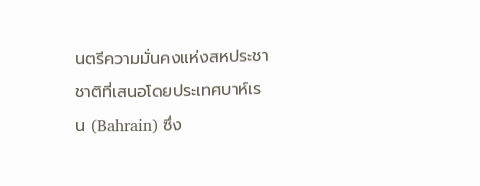นตรีความมั่นคงแห่งสหประชาชาติที่เสนอโดยประเทศบาห์เรน (Bahrain) ซึ่ง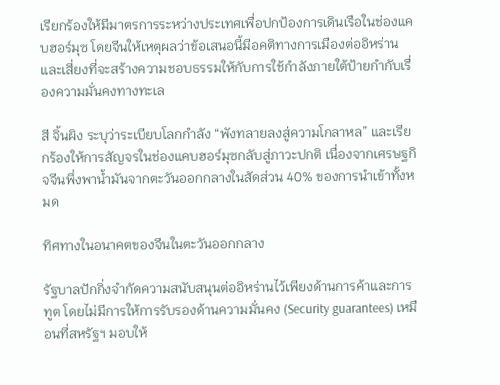เรียกร้องให้มีมาตรการระหว่างประเทศเพื่อปกป้องการเดินเรือในช่องแคบฮอร์มุซ โดยจีนให้เหตุผลว่าข้อเสนอนี้มีอคติทางการเมืองต่ออิหร่าน และเสี่ยงที่จะสร้างความชอบธรรมให้กับการใช้กำลังภายใต้ป้ายกำกับเรื่องความมั่นคงทางทะเล

สี จิ้นผิง ระบุว่าระเบียบโลกกำลัง “พังทลายลงสู่ความโกลาหล” และเรียกร้องให้การสัญจรในช่องแคบฮอร์มุซกลับสู่ภาวะปกติ เนื่องจากเศรษฐกิจจีนพึ่งพาน้ำมันจากตะวันออกกลางในสัดส่วน 40% ของการนำเข้าทั้งหมด

ทิศทางในอนาคตของจีนในตะวันออกกลาง

รัฐบาลปักกิ่งจำกัดความสนับสนุนต่ออิหร่านไว้เพียงด้านการค้าและการทูต โดยไม่มีการให้การรับรองด้านความมั่นคง (Security guarantees) เหมือนที่สหรัฐฯ มอบให้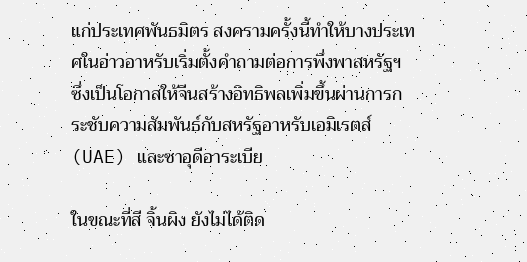แก่ประเทศพันธมิตร สงครามครั้งนี้ทำให้บางประเทศในอ่าวอาหรับเริ่มตั้งคำถามต่อการพึ่งพาสหรัฐฯ ซึ่งเป็นโอกาสให้จีนสร้างอิทธิพลเพิ่มขึ้นผ่านการกระชับความสัมพันธ์กับสหรัฐอาหรับเอมิเรตส์ (UAE) และซาอุดีอาระเบีย

ในขณะที่สี จิ้นผิง ยังไม่ได้ติด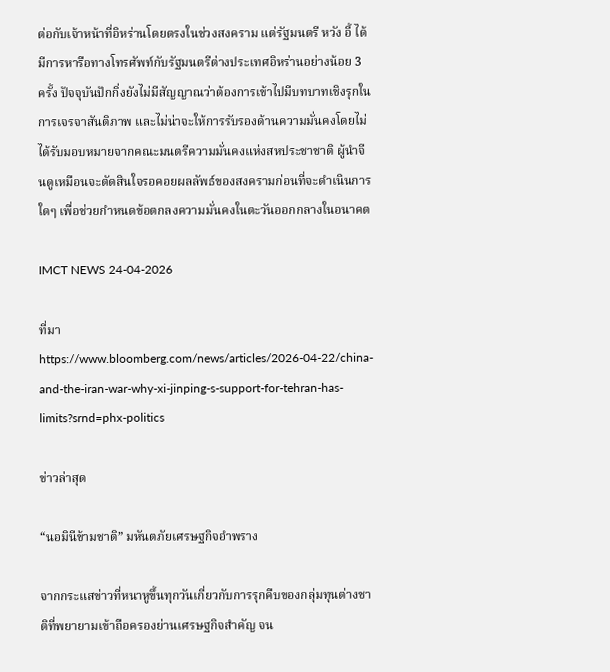ต่อกับเจ้าหน้าที่อิหร่านโดยตรงในช่วงสงคราม แต่รัฐมนตรี หวัง อี้ ได้มีการหารือทางโทรศัพท์กับรัฐมนตรีต่างประเทศอิหร่านอย่างน้อย 3 ครั้ง ปัจจุบันปักกิ่งยังไม่มีสัญญาณว่าต้องการเข้าไปมีบทบาทเชิงรุกในการเจรจาสันติภาพ และไม่น่าจะให้การรับรองด้านความมั่นคงโดยไม่ได้รับมอบหมายจากคณะมนตรีความมั่นคงแห่งสหประชาชาติ ผู้นำจีนดูเหมือนจะตัดสินใจรอคอยผลลัพธ์ของสงครามก่อนที่จะดำเนินการใดๆ เพื่อช่วยกำหนดข้อตกลงความมั่นคงในตะวันออกกลางในอนาคต

IMCT NEWS 24-04-2026

ที่มา https://www.bloomberg.com/news/articles/2026-04-22/china-and-the-iran-war-why-xi-jinping-s-support-for-tehran-has-limits?srnd=phx-politics

ข่าวล่าสุด

“นอมินีข้ามชาติ” มหันตภัยเศรษฐกิจอำพราง

จากกระแสข่าวที่หนาหูขึ้นทุกวันเกี่ยวกับการรุกคืบของกลุ่มทุนต่างชาติที่พยายามเข้าถือครองย่านเศรษฐกิจสำคัญ จน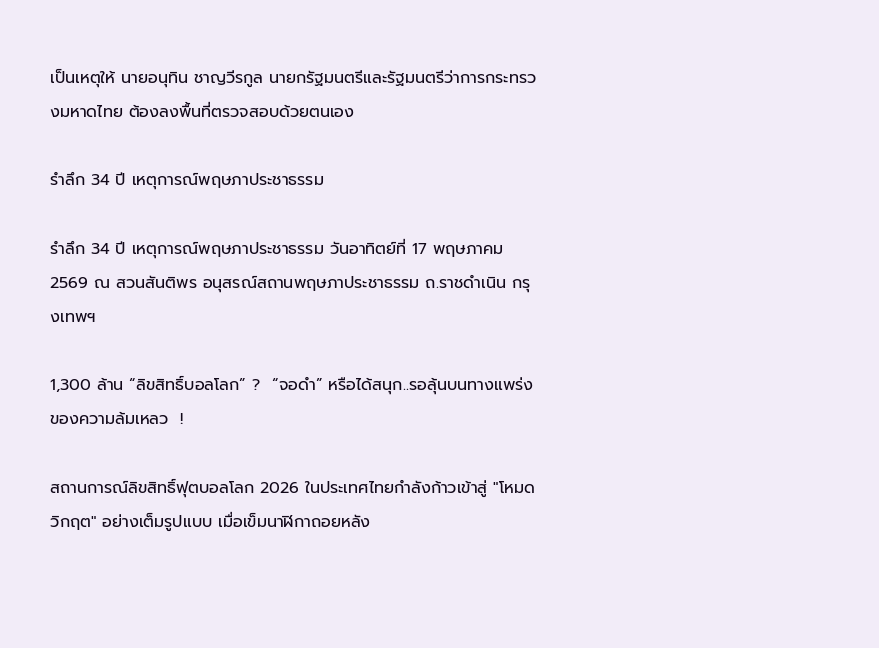เป็นเหตุให้ นายอนุทิน ชาญวีรกูล นายกรัฐมนตรีและรัฐมนตรีว่าการกระทรวงมหาดไทย ต้องลงพื้นที่ตรวจสอบด้วยตนเอง

รำลึก 34 ปี เหตุการณ์พฤษภาประชาธรรม

รำลึก 34 ปี เหตุการณ์พฤษภาประชาธรรม วันอาทิตย์ที่ 17 พฤษภาคม 2569 ณ สวนสันติพร อนุสรณ์สถานพฤษภาประชาธรรม ถ.ราชดำเนิน กรุงเทพฯ

1,300 ล้าน “ลิขสิทธิ์บอลโลก” ?  “จอดำ” หรือได้สนุก..รอลุ้นบนทางแพร่งของความล้มเหลว  !

สถานการณ์ลิขสิทธิ์ฟุตบอลโลก 2026 ในประเทศไทยกำลังก้าวเข้าสู่ "โหมดวิกฤต" อย่างเต็มรูปแบบ เมื่อเข็มนาฬิกาถอยหลัง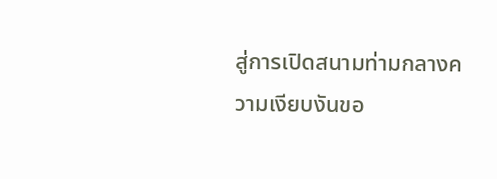สู่การเปิดสนามท่ามกลางความเงียบงันขอ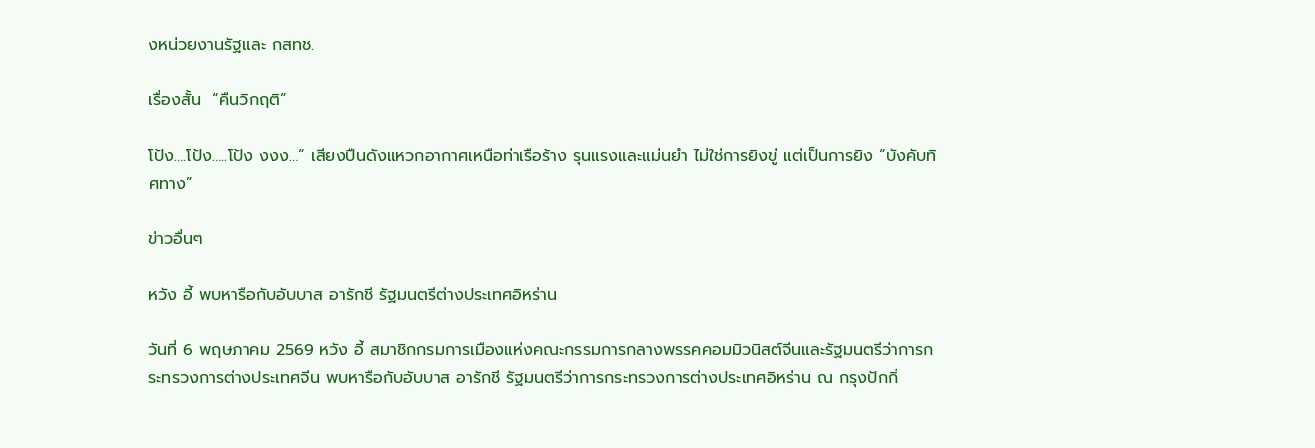งหน่วยงานรัฐและ กสทช.

เรื่องสั้น  “คืนวิกฤติ”

โป้ง….โป้ง…..โป้ง งงง…“ เสียงปืนดังแหวกอากาศเหนือท่าเรือร้าง รุนแรงและแม่นยำ ไม่ใช่การยิงขู่ แต่เป็นการยิง “บังคับทิศทาง”

ข่าวอื่นๆ

หวัง อี้ พบหารือกับอับบาส อารักชี รัฐมนตรีต่างประเทศอิหร่าน

วันที่ 6 พฤษภาคม 2569 หวัง อี้ สมาชิกกรมการเมืองแห่งคณะกรรมการกลางพรรคคอมมิวนิสต์จีนและรัฐมนตรีว่าการกระทรวงการต่างประเทศจีน พบหารือกับอับบาส อารักชี รัฐมนตรีว่าการกระทรวงการต่างประเทศอิหร่าน ณ กรุงปักกิ่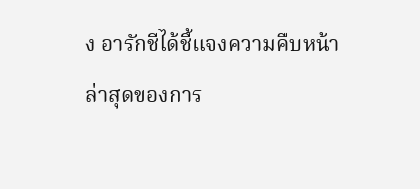ง อารักชีได้ชี้แจงความคืบหน้าล่าสุดของการ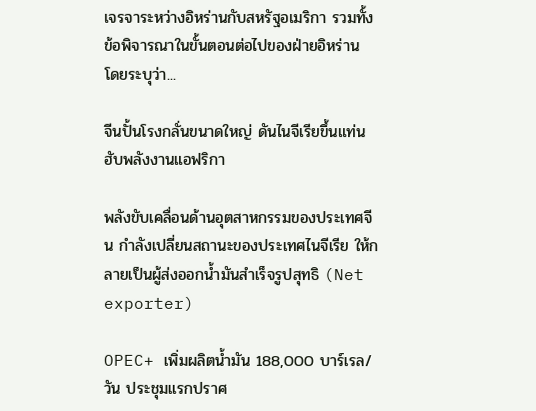เจรจาระหว่างอิหร่านกับสหรัฐอเมริกา รวมทั้งข้อพิจารณาในขั้นตอนต่อไปของฝ่ายอิหร่าน โดยระบุว่า...

จีนปั้นโรงกลั่นขนาดใหญ่ ดันไนจีเรียขึ้นแท่นฮับพลังงานแอฟริกา

พลังขับเคลื่อนด้านอุตสาหกรรมของประเทศจีน กำลังเปลี่ยนสถานะของประเทศไนจีเรีย ให้กลายเป็นผู้ส่งออกน้ำมันสำเร็จรูปสุทธิ (Net exporter)

OPEC+ เพิ่มผลิตน้ำมัน 188,000 บาร์เรล/วัน ประชุมแรกปราศ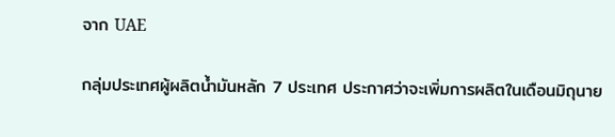จาก UAE

กลุ่มประเทศผู้ผลิตน้ำมันหลัก 7 ประเทศ ประกาศว่าจะเพิ่มการผลิตในเดือนมิถุนาย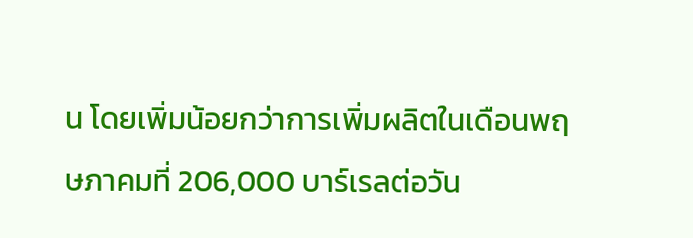น โดยเพิ่มน้อยกว่าการเพิ่มผลิตในเดือนพฤษภาคมที่ 206,000 บาร์เรลต่อวัน